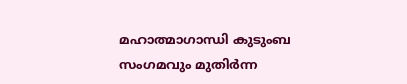മഹാത്മാഗാന്ധി കുടുംബ സംഗമവും മുതിർന്ന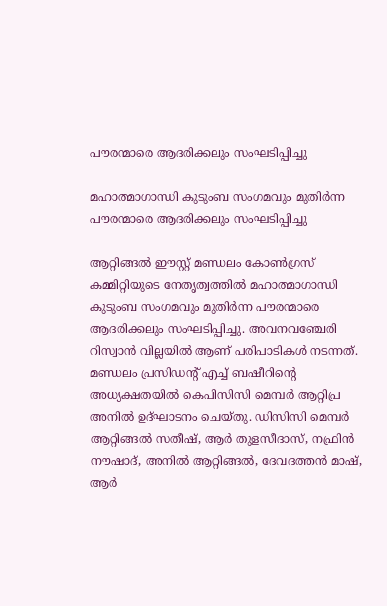പൗരന്മാരെ ആദരിക്കലും സംഘടിപ്പിച്ചു

മഹാത്മാഗാന്ധി കുടുംബ സംഗമവും മുതിർന്ന പൗരന്മാരെ ആദരിക്കലും സംഘടിപ്പിച്ചു

ആറ്റിങ്ങൽ ഈസ്റ്റ് മണ്ഡലം കോൺഗ്രസ് കമ്മിറ്റിയുടെ നേതൃത്വത്തിൽ മഹാത്മാഗാന്ധി കുടുംബ സംഗമവും മുതിർന്ന പൗരന്മാരെ ആദരിക്കലും സംഘടിപ്പിച്ചു. അവനവഞ്ചേരി റിസ്വാൻ വില്ലയിൽ ആണ് പരിപാടികൾ നടന്നത്. മണ്ഡലം പ്രസിഡന്റ് എച്ച് ബഷീറിന്റെ അധ്യക്ഷതയിൽ കെപിസിസി മെമ്പർ ആറ്റിപ്ര അനിൽ ഉദ്ഘാടനം ചെയ്തു. ഡിസിസി മെമ്പർ ആറ്റിങ്ങൽ സതീഷ്, ആർ തുളസീദാസ്, നഫ്രിൻ നൗഷാദ്, അനിൽ ആറ്റിങ്ങൽ, ദേവദത്തൻ മാഷ്, ആർ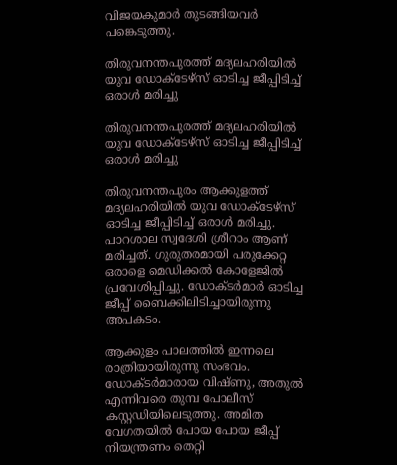വിജയകുമാർ തുടങ്ങിയവർ പങ്കെടുത്തു.

തിരുവനന്തപുരത്ത് മദ്യലഹരിയിൽ യുവ ഡോക്ടേഴ്സ് ഓടിച്ച ജീപ്പിടിച്ച് ഒരാൾ മരിച്ചു

തിരുവനന്തപുരത്ത് മദ്യലഹരിയിൽ യുവ ഡോക്ടേഴ്സ് ഓടിച്ച ജീപ്പിടിച്ച് ഒരാൾ മരിച്ചു

തിരുവനന്തപുരം ആക്കുളത്ത് മദ്യലഹരിയിൽ യുവ ഡോക്ടേഴ്സ് ഓടിച്ച ജീപ്പിടിച്ച് ഒരാൾ മരിച്ചു. പാറശാല സ്വദേശി ശ്രീറാം ആണ് മരിച്ചത്. ഗുരുതരമായി പരുക്കേറ്റ ഒരാളെ മെഡിക്കൽ കോളേജിൽ പ്രവേശിപ്പിച്ചു. ഡോക്ടർമാർ ഓടിച്ച ജീപ്പ് ബൈക്കിലിടിച്ചായിരുന്നു അപകടം.

ആക്കുളം പാലത്തിൽ ഇന്നലെ രാത്രിയായിരുന്നു സംഭവം. ഡോക്ടർമാരായ വിഷ്ണു, അതുൽ എന്നിവരെ തുമ്പ പോലീസ് കസ്റ്റഡിയിലെടുത്തു. അമിത വേഗതയിൽ പോയ പോയ ജീപ്പ് നിയന്ത്രണം തെറ്റി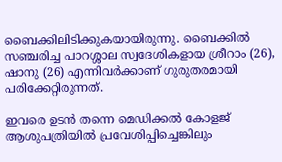ബൈക്കിലിടിക്കുകയായിരുന്നു. ബൈക്കിൽ സഞ്ചരിച്ച പാറശ്ശാല സ്വദേശികളായ ശ്രീറാം (26), ഷാനു (26) എന്നിവർക്കാണ് ഗുരുതരമായി പരിക്കേറ്റിരുന്നത്.

ഇവരെ ഉടൻ തന്നെ മെഡിക്കൽ കോളജ് ആശുപത്രിയിൽ പ്രവേശിപ്പിച്ചെങ്കിലും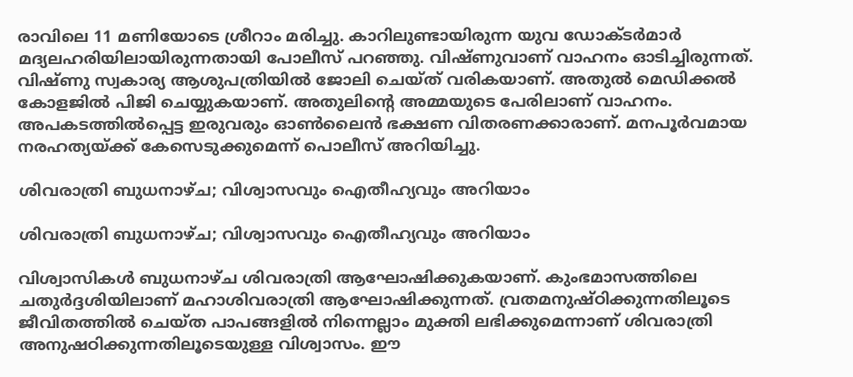രാവിലെ 11 മണിയോടെ ശ്രീറാം മരിച്ചു. കാറിലുണ്ടായിരുന്ന യുവ ഡോക്ടർമാർ മദ്യലഹരിയിലായിരുന്നതായി പോലീസ് പറഞ്ഞു. വിഷ്ണുവാണ് വാഹനം ഓടിച്ചിരുന്നത്. വിഷ്ണു സ്വകാര്യ ആശുപത്രിയിൽ ജോലി ചെയ്ത് വരികയാണ്. അതുൽ മെഡിക്കൽ കോളജിൽ പിജി ചെയ്യുകയാണ്. അതുലിൻ്റെ അമ്മയുടെ പേരിലാണ് വാഹനം. അപകടത്തിൽപ്പെട്ട ഇരുവരും ഓൺലൈൻ ഭക്ഷണ വിതരണക്കാരാണ്. മനപൂർവമായ നരഹത്യയ്ക്ക് കേസെടുക്കുമെന്ന് പൊലീസ് അറിയിച്ചു.

ശിവരാത്രി ബുധനാഴ്ച; വിശ്വാസവും ഐതീഹ്യവും അറിയാം

ശിവരാത്രി ബുധനാഴ്ച; വിശ്വാസവും ഐതീഹ്യവും അറിയാം

വിശ്വാസികള്‍ ബുധനാഴ്ച ശിവരാത്രി ആഘോഷിക്കുകയാണ്. കുംഭമാസത്തിലെ ചതുര്‍ദ്ദശിയിലാണ് മഹാശിവരാത്രി ആഘോഷിക്കുന്നത്. വ്രതമനുഷ്ഠിക്കുന്നതിലൂടെ ജീവിതത്തില്‍ ചെയ്ത പാപങ്ങളില്‍ നിന്നെല്ലാം മുക്തി ലഭിക്കുമെന്നാണ് ശിവരാത്രി അനുഷഠിക്കുന്നതിലൂടെയുള്ള വിശ്വാസം. ഈ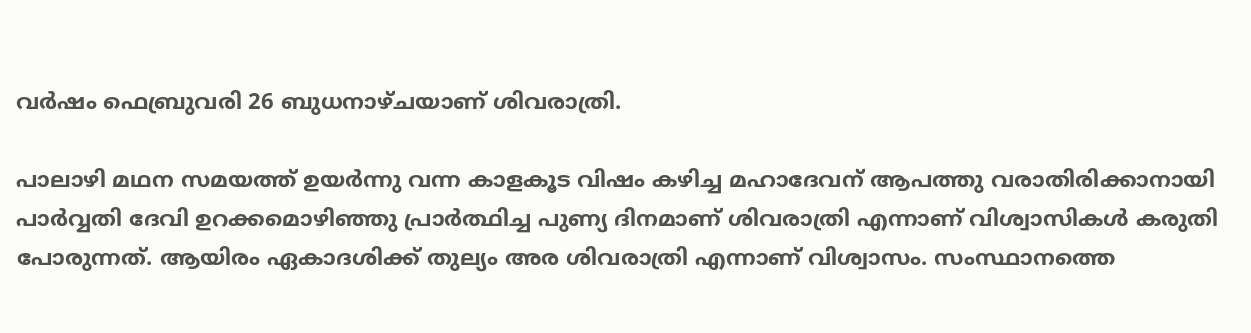വര്‍ഷം ഫെബ്രുവരി 26 ബുധനാഴ്ചയാണ് ശിവരാത്രി.

പാലാഴി മഥന സമയത്ത് ഉയര്‍ന്നു വന്ന കാളകൂട വിഷം കഴിച്ച മഹാദേവന് ആപത്തു വരാതിരിക്കാനായി പാര്‍വ്വതി ദേവി ഉറക്കമൊഴിഞ്ഞു പ്രാര്‍ത്ഥിച്ച പുണ്യ ദിനമാണ് ശിവരാത്രി എന്നാണ് വിശ്വാസികള്‍ കരുതി പോരുന്നത്. ആയിരം ഏകാദശിക്ക് തുല്യം അര ശിവരാത്രി എന്നാണ് വിശ്വാസം. സംസ്ഥാനത്തെ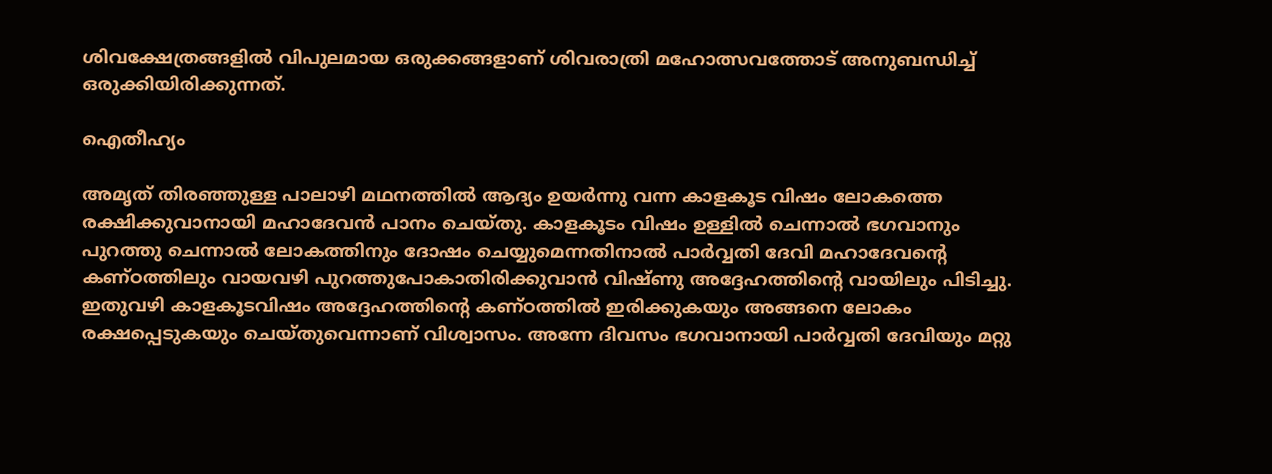ശിവക്ഷേത്രങ്ങളില്‍ വിപുലമായ ഒരുക്കങ്ങളാണ് ശിവരാത്രി മഹോത്സവത്തോട് അനുബന്ധിച്ച് ഒരുക്കിയിരിക്കുന്നത്.

ഐതീഹ്യം

അമൃത് തിരഞ്ഞുള്ള പാലാഴി മഥനത്തില്‍ ആദ്യം ഉയര്‍ന്നു വന്ന കാളകൂട വിഷം ലോകത്തെ രക്ഷിക്കുവാനായി മഹാദേവന്‍ പാനം ചെയ്തു. കാളകൂടം വിഷം ഉള്ളില്‍ ചെന്നാല്‍ ഭഗവാനും പുറത്തു ചെന്നാല്‍ ലോകത്തിനും ദോഷം ചെയ്യുമെന്നതിനാല്‍ പാര്‍വ്വതി ദേവി മഹാദേവന്റെ കണ്ഠത്തിലും വായവഴി പുറത്തുപോകാതിരിക്കുവാന്‍ വിഷ്ണു അദ്ദേഹത്തിന്റെ വായിലും പിടിച്ചു. ഇതുവഴി കാളകൂടവിഷം അദ്ദേഹത്തിന്റെ കണ്ഠത്തില്‍ ഇരിക്കുകയും അങ്ങനെ ലോകം രക്ഷപ്പെടുകയും ചെയ്തുവെന്നാണ് വിശ്വാസം. അന്നേ ദിവസം ഭഗവാനായി പാര്‍വ്വതി ദേവിയും മറ്റു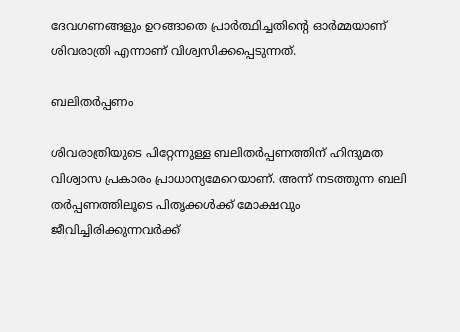ദേവഗണങ്ങളും ഉറങ്ങാതെ പ്രാര്‍ത്ഥിച്ചതിന്റെ ഓര്‍മ്മയാണ് ശിവരാത്രി എന്നാണ് വിശ്വസിക്കപ്പെടുന്നത്.

ബലിതര്‍പ്പണം

ശിവരാത്രിയുടെ പിറ്റേന്നുള്ള ബലിതര്‍പ്പണത്തിന് ഹിന്ദുമത വിശ്വാസ പ്രകാരം പ്രാധാന്യമേറെയാണ്. അന്ന് നടത്തുന്ന ബലി തര്‍പ്പണത്തിലൂടെ പിതൃക്കള്‍ക്ക് മോക്ഷവും ജീവിച്ചിരിക്കുന്നവര്‍ക്ക്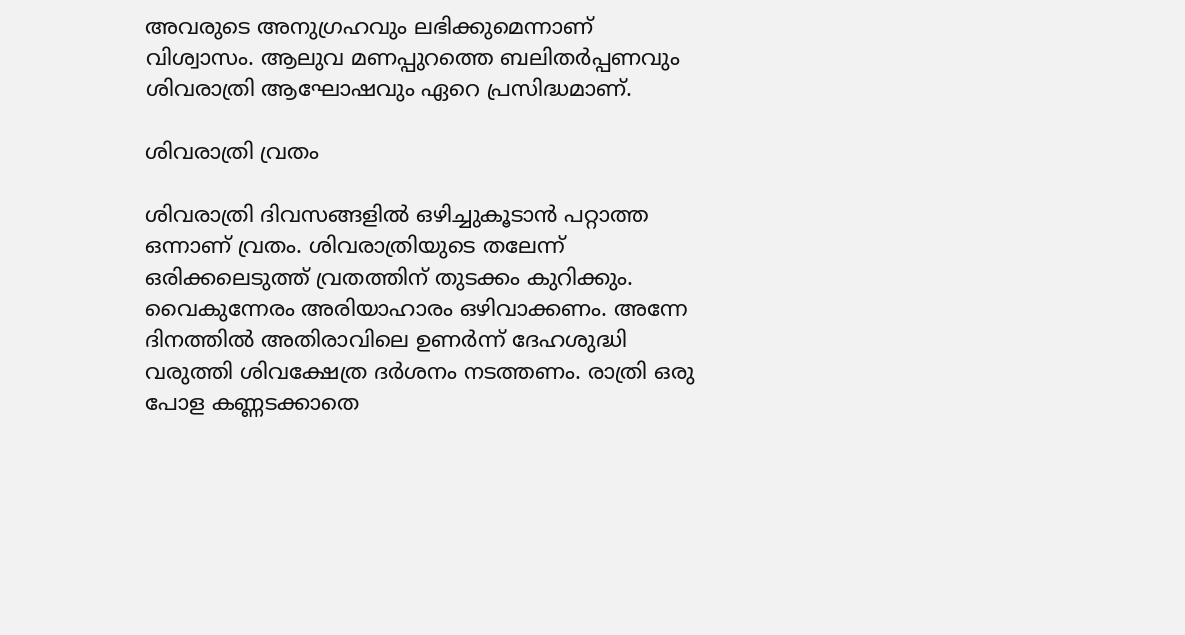അവരുടെ അനുഗ്രഹവും ലഭിക്കുമെന്നാണ് വിശ്വാസം. ആലുവ മണപ്പുറത്തെ ബലിതര്‍പ്പണവും ശിവരാത്രി ആഘോഷവും ഏറെ പ്രസിദ്ധമാണ്.

ശിവരാത്രി വ്രതം

ശിവരാത്രി ദിവസങ്ങളില്‍ ഒഴിച്ചുകൂടാന്‍ പറ്റാത്ത ഒന്നാണ് വ്രതം. ശിവരാത്രിയുടെ തലേന്ന് ഒരിക്കലെടുത്ത് വ്രതത്തിന് തുടക്കം കുറിക്കും. വൈകുന്നേരം അരിയാഹാരം ഒഴിവാക്കണം. അന്നേ ദിനത്തില്‍ അതിരാവിലെ ഉണര്‍ന്ന് ദേഹശുദ്ധി വരുത്തി ശിവക്ഷേത്ര ദര്‍ശനം നടത്തണം. രാത്രി ഒരു പോള കണ്ണടക്കാതെ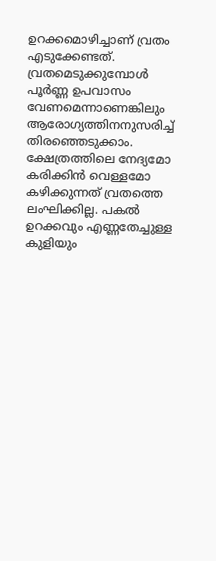ഉറക്കമൊഴിച്ചാണ് വ്രതം എടുക്കേണ്ടത്. വ്രതമെടുക്കുമ്പോള്‍ പൂര്‍ണ്ണ ഉപവാസം വേണമെന്നാണെങ്കിലും ആരോഗ്യത്തിനനുസരിച്ച് തിരഞ്ഞെടുക്കാം. ക്ഷേത്രത്തിലെ നേദ്യമോ കരിക്കിന്‍ വെള്ളമോ കഴിക്കുന്നത് വ്രതത്തെ ലംഘിക്കില്ല. പകല്‍ ഉറക്കവും എണ്ണതേച്ചുള്ള കുളിയും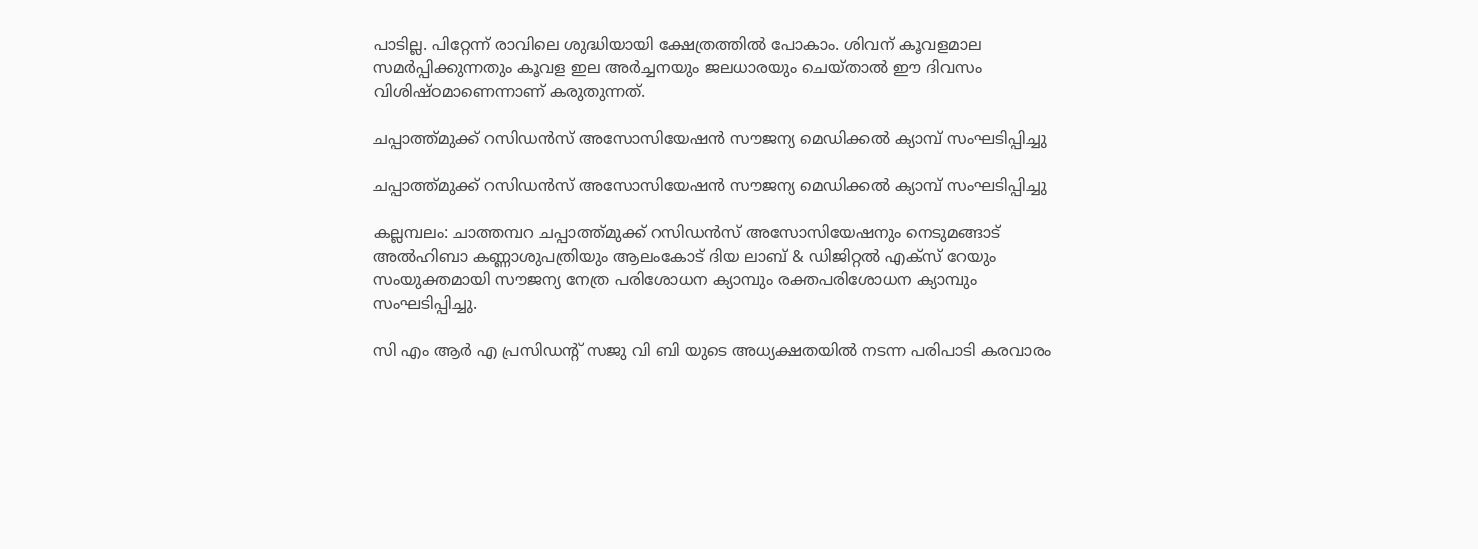പാടില്ല. പിറ്റേന്ന് രാവിലെ ശുദ്ധിയായി ക്ഷേത്രത്തില്‍ പോകാം. ശിവന് കൂവളമാല സമര്‍പ്പിക്കുന്നതും കൂവള ഇല അര്‍ച്ചനയും ജലധാരയും ചെയ്താല്‍ ഈ ദിവസം വിശിഷ്ഠമാണെന്നാണ് കരുതുന്നത്.

ചപ്പാത്ത്മുക്ക് റസിഡൻസ് അസോസിയേഷൻ സൗജന്യ മെഡിക്കൽ ക്യാമ്പ് സംഘടിപ്പിച്ചു

ചപ്പാത്ത്മുക്ക് റസിഡൻസ് അസോസിയേഷൻ സൗജന്യ മെഡിക്കൽ ക്യാമ്പ് സംഘടിപ്പിച്ചു

കല്ലമ്പലം: ചാത്തമ്പറ ചപ്പാത്ത്മുക്ക് റസിഡൻസ് അസോസിയേഷനും നെടുമങ്ങാട് അൽഹിബാ കണ്ണാശുപത്രിയും ആലംകോട് ദിയ ലാബ് & ഡിജിറ്റൽ എക്‌സ് റേയും സംയുക്തമായി സൗജന്യ നേത്ര പരിശോധന ക്യാമ്പും രക്തപരിശോധന ക്യാമ്പും സംഘടിപ്പിച്ചു.

സി എം ആർ എ പ്രസിഡന്റ് സജു വി ബി യുടെ അധ്യക്ഷതയിൽ നടന്ന പരിപാടി കരവാരം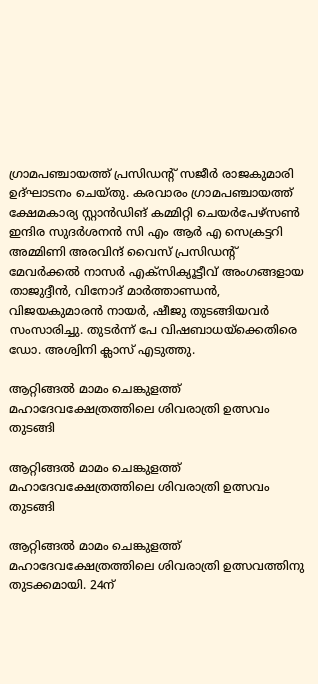ഗ്രാമപഞ്ചായത്ത് പ്രസിഡന്റ് സജീർ രാജകുമാരി ഉദ്ഘാടനം ചെയ്തു. കരവാരം ഗ്രാമപഞ്ചായത്ത് ക്ഷേമകാര്യ സ്റ്റാൻഡിങ് കമ്മിറ്റി ചെയർപേഴ്സൺ ഇന്ദിര സുദർശനൻ സി എം ആർ എ സെക്രട്ടറി അമ്മിണി അരവിന്ദ് വൈസ് പ്രസിഡന്റ് മേവർക്കൽ നാസർ എക്സിക്യൂട്ടീവ് അംഗങ്ങളായ താജുദ്ദീൻ, വിനോദ് മാർത്താണ്ഡൻ, വിജയകുമാരൻ നായർ, ഷീജു തുടങ്ങിയവർ സംസാരിച്ചു. തുടർന്ന് പേ വിഷബാധയ്ക്കെതിരെ ഡോ. അശ്വിനി ക്ലാസ് എടുത്തു.

ആറ്റിങ്ങൽ മാമം ചെങ്കുളത്ത് മഹാദേവക്ഷേത്രത്തിലെ ശിവരാത്രി ഉത്സവം തുടങ്ങി

ആറ്റിങ്ങൽ മാമം ചെങ്കുളത്ത് മഹാദേവക്ഷേത്രത്തിലെ ശിവരാത്രി ഉത്സവം തുടങ്ങി

ആറ്റിങ്ങൽ മാമം ചെങ്കുളത്ത് മഹാദേവക്ഷേത്രത്തിലെ ശിവരാത്രി ഉത്സവത്തിനു തുടക്കമായി. 24ന്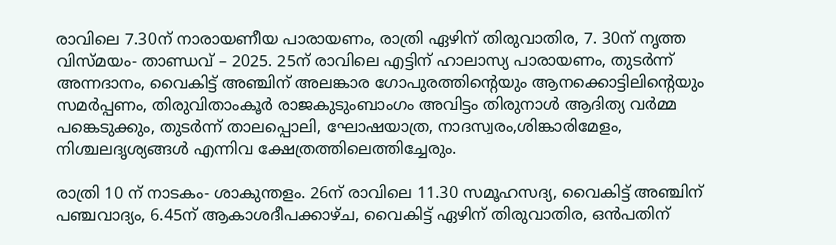രാവിലെ 7.30ന് നാരായണീയ പാരായണം, രാത്രി ഏഴിന് തിരുവാതിര, 7. 30ന് നൃത്ത വിസ്മയം- താണ്ഡവ് – 2025. 25ന് രാവിലെ എട്ടിന് ഹാലാസ്യ പാരായണം, തുടർന്ന് അന്നദാനം, വൈകിട്ട് അഞ്ചിന് അലങ്കാര ഗോപുരത്തിന്റെയും ആനക്കൊട്ടിലിന്റെയും സമർപ്പണം, തിരുവിതാംകൂർ രാജകുടുംബാംഗം അവിട്ടം തിരുനാൾ ആദിത്യ വർമ്മ പങ്കെടുക്കും, തുടർന്ന് താലപ്പൊലി, ഘോഷയാത്ര, നാദസ്വരം,ശിങ്കാരിമേളം, നിശ്ചലദൃശ്യങ്ങൾ എന്നിവ ക്ഷേത്രത്തിലെത്തിച്ചേരും.

രാത്രി 10 ന് നാടകം- ശാകുന്തളം. 26ന് രാവിലെ 11.30 സമൂഹസദ്യ, വൈകിട്ട് അഞ്ചിന് പഞ്ചവാദ്യം, 6.45ന് ആകാശദീപക്കാഴ്ച, വൈകിട്ട് ഏഴിന് തിരുവാതിര, ഒൻപതിന്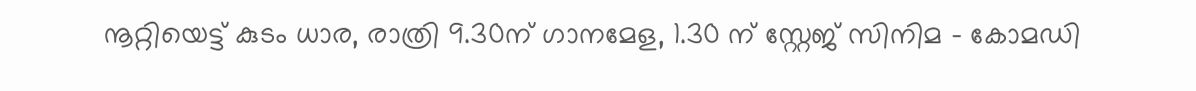നൂറ്റിയെട്ട് കുടം ധാര, രാത്രി 9.30ന് ഗാനമേള, 1.30 ന് സ്റ്റേജ് സിനിമ – കോമഡി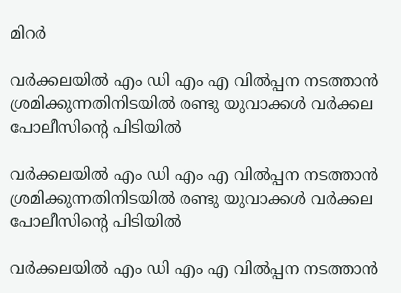മിറർ

വർക്കലയിൽ എം ഡി എം എ വിൽപ്പന നടത്താൻ ശ്രമിക്കുന്നതിനിടയിൽ രണ്ടു യുവാക്കൾ വർക്കല പോലീസിൻ്റെ പിടിയിൽ

വർക്കലയിൽ എം ഡി എം എ വിൽപ്പന നടത്താൻ ശ്രമിക്കുന്നതിനിടയിൽ രണ്ടു യുവാക്കൾ വർക്കല പോലീസിൻ്റെ പിടിയിൽ

വർക്കലയിൽ എം ഡി എം എ വിൽപ്പന നടത്താൻ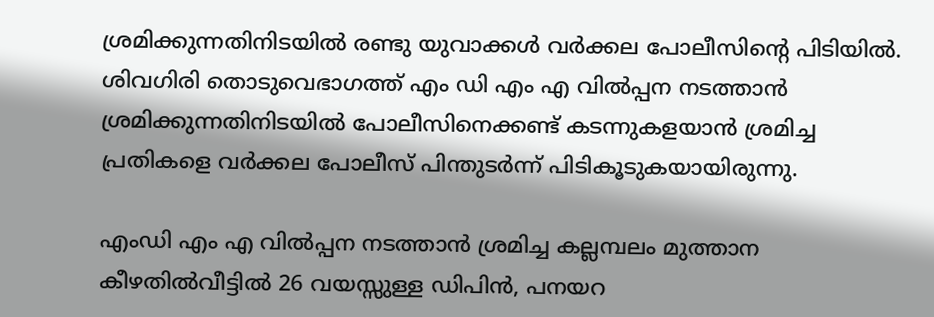ശ്രമിക്കുന്നതിനിടയിൽ രണ്ടു യുവാക്കൾ വർക്കല പോലീസിൻ്റെ പിടിയിൽ. ശിവഗിരി തൊടുവെഭാഗത്ത് എം ഡി എം എ വിൽപ്പന നടത്താൻ ശ്രമിക്കുന്നതിനിടയിൽ പോലീസിനെക്കണ്ട് കടന്നുകളയാൻ ശ്രമിച്ച പ്രതികളെ വർക്കല പോലീസ് പിന്തുടർന്ന് പിടികൂടുകയായിരുന്നു.

എംഡി എം എ വിൽപ്പന നടത്താൻ ശ്രമിച്ച കല്ലമ്പലം മുത്താന കീഴതിൽവീട്ടിൽ 26 വയസ്സുള്ള ഡിപിൻ, പനയറ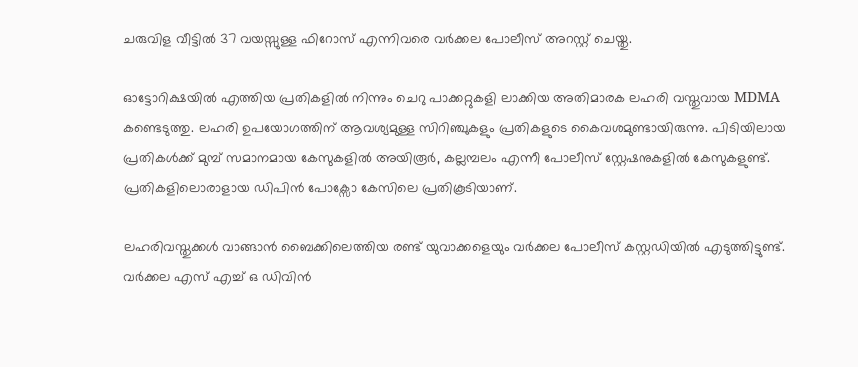ചരുവിള വീട്ടിൽ 37 വയസ്സുള്ള ഫിറോസ് എന്നിവരെ വർക്കല പോലീസ് അറസ്റ്റ് ചെയ്തു.

ഓട്ടോറിക്ഷയിൽ എത്തിയ പ്രതികളിൽ നിന്നും ചെറു പാക്കറ്റുകളി ലാക്കിയ അതിമാരക ലഹരി വസ്തുവായ MDMA കണ്ടെടുത്തു. ലഹരി ഉപയോഗത്തിന് ആവശ്യമുള്ള സിറിഞ്ചുകളും പ്രതികളുടെ കൈവശമുണ്ടായിരുന്നു. പിടിയിലായ പ്രതികൾക്ക് മുമ്പ് സമാനമായ കേസുകളിൽ അയിരൂർ, കല്ലമ്പലം എന്നീ പോലീസ് സ്റ്റേഷനുകളിൽ കേസുകളുണ്ട്. പ്രതികളിലൊരാളായ ഡിപിൻ പോക്സോ കേസിലെ പ്രതികൂടിയാണ്.

ലഹരിവസ്തുക്കൾ വാങ്ങാൻ ബൈക്കിലെത്തിയ രണ്ട് യുവാക്കളെയും വർക്കല പോലീസ് കസ്റ്റഡിയിൽ എടുത്തിട്ടുണ്ട്.
വർക്കല എസ് എച്ച് ഒ ഡിവിൻ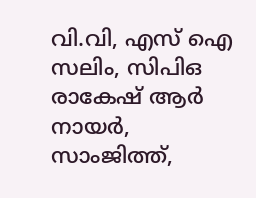വി.വി, എസ് ഐ സലിം, സിപിഒ രാകേഷ് ആർ നായർ, സാംജിത്ത്,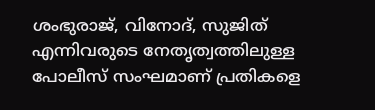ശംഭുരാജ്, വിനോദ്, സുജിത് എന്നിവരുടെ നേതൃത്വത്തിലുള്ള പോലീസ് സംഘമാണ് പ്രതികളെ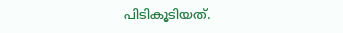പിടികൂടിയത്.